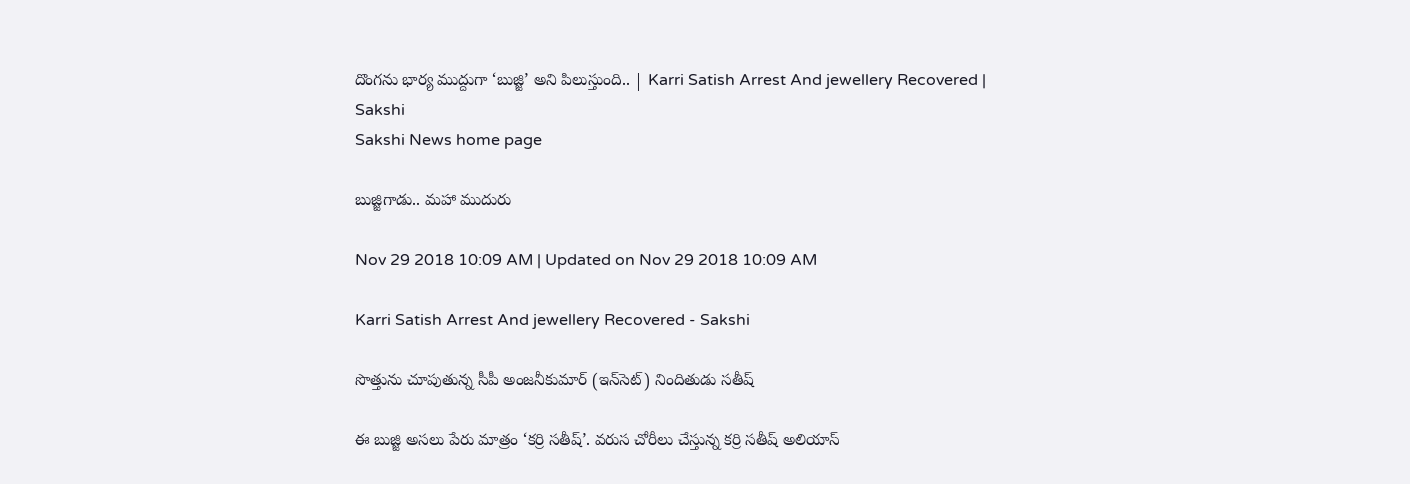దొంగను భార్య ముద్దుగా ‘బుజ్జి’ అని పిలుస్తుంది.. | Karri Satish Arrest And jewellery Recovered | Sakshi
Sakshi News home page

బుజ్జిగాడు.. మహా ముదురు

Nov 29 2018 10:09 AM | Updated on Nov 29 2018 10:09 AM

Karri Satish Arrest And jewellery Recovered - Sakshi

సొత్తును చూపుతున్న సీపీ అంజనీకుమార్‌ (ఇన్‌సెట్‌) నిందితుడు సతీష్‌

ఈ బుజ్జి అసలు పేరు మాత్రం ‘కర్రి సతీష్‌’. వరుస చోరీలు చేస్తున్న కర్రి సతీష్‌ అలియాస్‌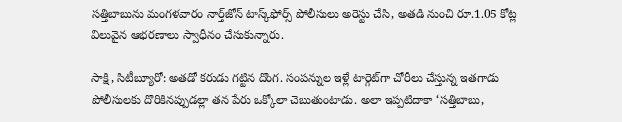సత్తిబాబును మంగళవారం నార్త్‌జోన్‌ టాస్క్‌ఫోర్స్‌ పోలీసులు అరెస్టు చేసి, అతడి నుంచి రూ.1.05 కోట్ల విలువైన ఆభరణాలు స్వాధీనం చేసుకున్నారు.

సాక్షి, సిటీబ్యూరో: అతడో కరుడు గట్టిన దొంగ. సంపన్నుల ఇళ్లే టార్గెట్‌గా చోరీలు చేస్తున్న ఇతగాడు పోలీసులకు దొరికినప్పుడల్లా తన పేరు ఒక్కోలా చెబుతుంటాడు. అలా ఇప్పటిదాకా ‘సత్తిబాబు,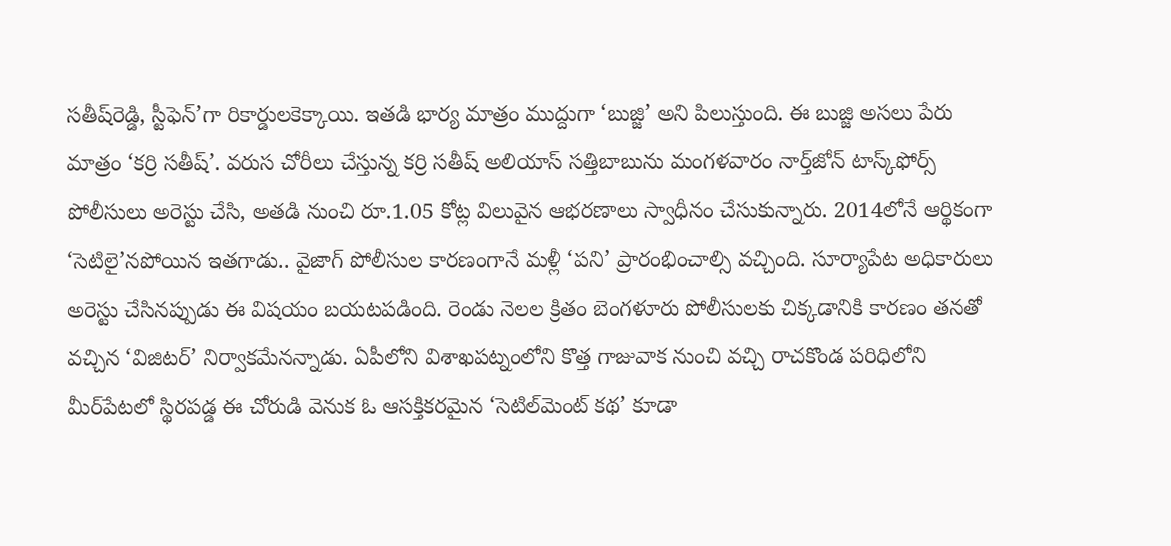సతీష్‌రెడ్డి, స్టీఫెన్‌’గా రికార్డులకెక్కాయి. ఇతడి భార్య మాత్రం ముద్దుగా ‘బుజ్జి’ అని పిలుస్తుంది. ఈ బుజ్జి అసలు పేరు మాత్రం ‘కర్రి సతీష్‌’. వరుస చోరీలు చేస్తున్న కర్రి సతీష్‌ అలియాస్‌ సత్తిబాబును మంగళవారం నార్త్‌జోన్‌ టాస్క్‌ఫోర్స్‌ పోలీసులు అరెస్టు చేసి, అతడి నుంచి రూ.1.05 కోట్ల విలువైన ఆభరణాలు స్వాధీనం చేసుకున్నారు. 2014లోనే ఆర్థికంగా ‘సెటిలై’నపోయిన ఇతగాడు.. వైజాగ్‌ పోలీసుల కారణంగానే మళ్లీ ‘పని’ ప్రారంభించాల్సి వచ్చింది. సూర్యాపేట అధికారులు అరెస్టు చేసినప్పుడు ఈ విషయం బయటపడింది. రెండు నెలల క్రితం బెంగళూరు పోలీసులకు చిక్కడానికి కారణం తనతో వచ్చిన ‘విజిటర్‌’ నిర్వాకమేనన్నాడు. ఏపీలోని విశాఖపట్నంలోని కొత్త గాజువాక నుంచి వచ్చి రాచకొండ పరిధిలోని మీర్‌పేటలో స్థిరపడ్డ ఈ చోరుడి వెనుక ఓ ఆసక్తికరమైన ‘సెటిల్‌మెంట్‌ కథ’ కూడా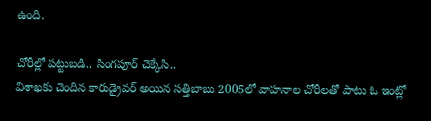ఉంది.

చోరీల్లో పట్టుబడి.. సింగపూర్‌ చెక్కేసి..
విశాఖకు చెందిన కారుడ్రైవర్‌ అయిన సత్తిబాబు 2005లో వాహనాల చోరీలతో పాటు ఓ ఇంట్లో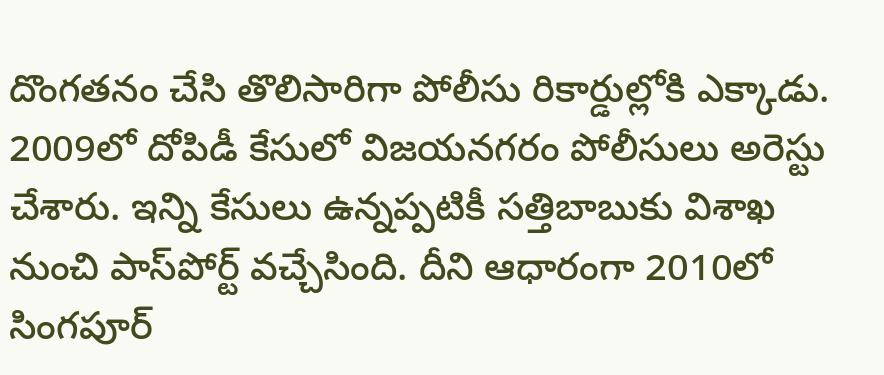దొంగతనం చేసి తొలిసారిగా పోలీసు రికార్డుల్లోకి ఎక్కాడు. 2009లో దోపిడీ కేసులో విజయనగరం పోలీసులు అరెస్టు చేశారు. ఇన్ని కేసులు ఉన్నప్పటికీ సత్తిబాబుకు విశాఖ నుంచి పాస్‌పోర్ట్‌ వచ్చేసింది. దీని ఆధారంగా 2010లో సింగపూర్‌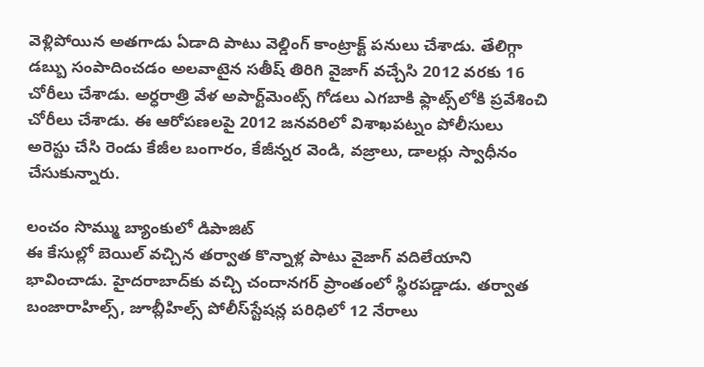వెళ్లిపోయిన అతగాడు ఏడాది పాటు వెల్డింగ్‌ కాంట్రాక్ట్‌ పనులు చేశాడు. తేలిగ్గా డబ్బు సంపాదించడం అలవాటైన సతీష్‌ తిరిగి వైజాగ్‌ వచ్చేసి 2012 వరకు 16 చోరీలు చేశాడు. అర్ధరాత్రి వేళ అపార్ట్‌మెంట్స్‌ గోడలు ఎగబాకి ఫ్లాట్స్‌లోకి ప్రవేశించి చోరీలు చేశాడు. ఈ ఆరోపణలపై 2012 జనవరిలో విశాఖపట్నం పోలీసులు అరెస్టు చేసి రెండు కేజీల బంగారం, కేజీన్నర వెండి, వజ్రాలు, డాలర్లు స్వాధీనం చేసుకున్నారు.

లంచం సొమ్ము బ్యాంకులో డిపాజిట్‌
ఈ కేసుల్లో బెయిల్‌ వచ్చిన తర్వాత కొన్నాళ్ల పాటు వైజాగ్‌ వదిలేయాని భావించాడు. హైదరాబాద్‌కు వచ్చి చందానగర్‌ ప్రాంతంలో స్థిరపడ్డాడు. తర్వాత బంజారాహిల్స్, జూబ్లీహిల్స్‌ పోలీస్‌స్టేషన్ల పరిధిలో 12 నేరాలు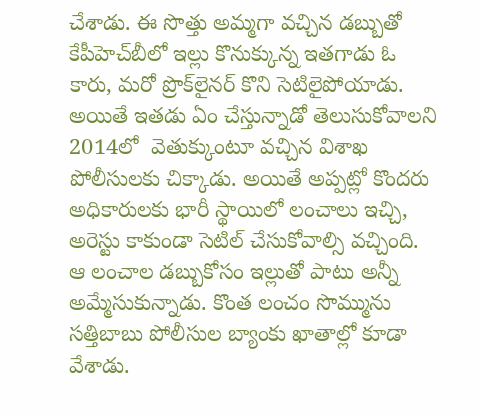చేశాడు. ఈ సొత్తు అమ్మగా వచ్చిన డబ్బుతో కేపీహెచ్‌బీలో ఇల్లు కొనుక్కున్న ఇతగాడు ఓ కారు, మరో ప్రొక్‌లైనర్‌ కొని సెటిలైపోయాడు. అయితే ఇతడు ఏం చేస్తున్నాడో తెలుసుకోవాలని 2014లో  వెతుక్కుంటూ వచ్చిన విశాఖ పోలీసులకు చిక్కాడు. అయితే అప్పట్లో కొందరు అధికారులకు భారీ స్థాయిలో లంచాలు ఇచ్చి, అరెస్టు కాకుండా సెటిల్‌ చేసుకోవాల్సి వచ్చింది. ఆ లంచాల డబ్బుకోసం ఇల్లుతో పాటు అన్నీ అమ్మేసుకున్నాడు. కొంత లంచం సొమ్మును సత్తిబాబు పోలీసుల బ్యాంకు ఖాతాల్లో కూడా వేశాడు.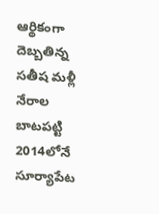ఆర్థికంగా దెబ్బతిన్న సతీష మళ్లీ నేరాల బాటపట్టి 2014లోనే సూర్యాపేట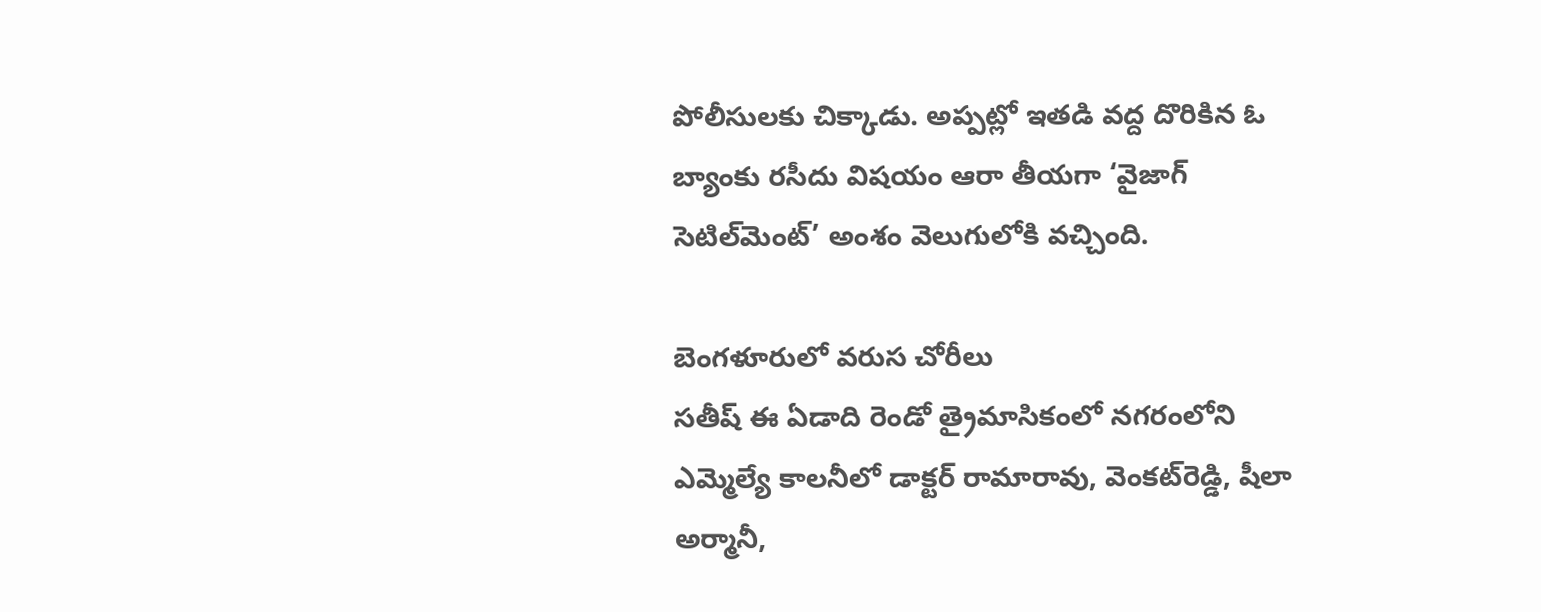పోలీసులకు చిక్కాడు. అప్పట్లో ఇతడి వద్ద దొరికిన ఓ బ్యాంకు రసీదు విషయం ఆరా తీయగా ‘వైజాగ్‌ సెటిల్‌మెంట్‌’ అంశం వెలుగులోకి వచ్చింది.

బెంగళూరులో వరుస చోరీలు
సతీష్‌ ఈ ఏడాది రెండో త్రైమాసికంలో నగరంలోని ఎమ్మెల్యే కాలనీలో డాక్టర్‌ రామారావు, వెంకట్‌రెడ్డి, షీలా అర్మానీ,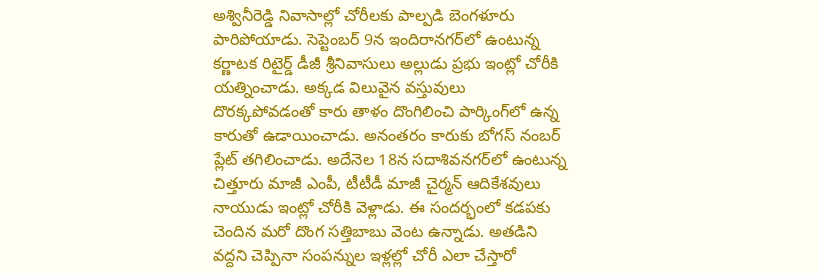అశ్వినీరెడ్డి నివాసాల్లో చోరీలకు పాల్పడి బెంగళూరు పారిపోయాడు. సెప్టెంబర్‌ 9న ఇందిరానగర్‌లో ఉంటున్న కర్ణాటక రిటైర్డ్‌ డీజీ శ్రీనివాసులు అల్లుడు ప్రభు ఇంట్లో చోరీకి యత్నించాడు. అక్కడ విలువైన వస్తువులు దొరక్కపోవడంతో కారు తాళం దొంగిలించి పార్కింగ్‌లో ఉన్న కారుతో ఉడాయించాడు. అనంతరం కారుకు బోగస్‌ నంబర్‌ ప్లేట్‌ తగిలించాడు. అదేనెల 18న సదాశివనగర్‌లో ఉంటున్న చిత్తూరు మాజీ ఎంపీ, టీటీడీ మాజీ చైర్మన్‌ ఆదికేశవులు నాయుడు ఇంట్లో చోరీకి వెళ్లాడు. ఈ సందర్భంలో కడపకు చెందిన మరో దొంగ సత్తిబాబు వెంట ఉన్నాడు. అతడిని వద్దని చెప్పినా సంపన్నుల ఇళ్లల్లో చోరీ ఎలా చేస్తారో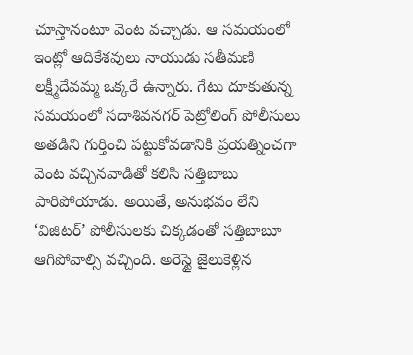చూస్తానంటూ వెంట వచ్చాడు. ఆ సమయంలో ఇంట్లో ఆదికేశవులు నాయుడు సతీమణి లక్ష్మీదేవమ్మ ఒక్కరే ఉన్నారు. గేటు దూకుతున్న సమయంలో సదాశివనగర్‌ పెట్రోలింగ్‌ పోలీసులు అతడిని గుర్తించి పట్టుకోవడానికి ప్రయత్నించగా వెంట వచ్చినవాడితో కలిసి సత్తిబాబు పారిపోయాడు. అయితే, అనుభవం లేని ‘విజిటర్‌’ పోలీసులకు చిక్కడంతో సత్తిబాబూ ఆగిపోవాల్సి వచ్చింది. అరెస్టై జైలుకెళ్లిన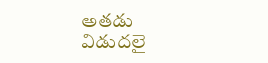అతడు విడుదలై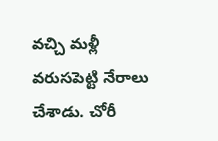వచ్చి మళ్లీ వరుసపెట్టి నేరాలు చేశాడు. చోరీ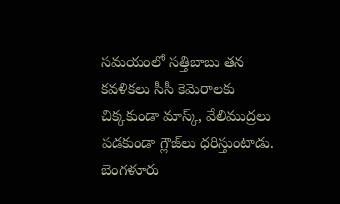సమయంలో సత్తిబాబు తన కవళికలు సీసీ కెమెరాలకు చిక్కకుండా మాస్క్, వేలిముద్రలు పడకుండా గ్లౌజ్‌లు ధరిస్తుంటాడు. బెంగళూరు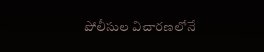పోలీసుల విచారణలోనే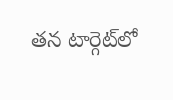తన టార్గెట్‌లో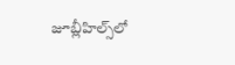జూబ్లీహిల్స్‌లో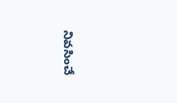నివసించే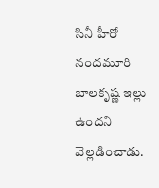సినీ హీరో నందమూరి బాలకృష్ణ ఇల్లు ఉందని వెల్లడించాడు.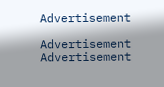Advertisement

Advertisement
Advertisement